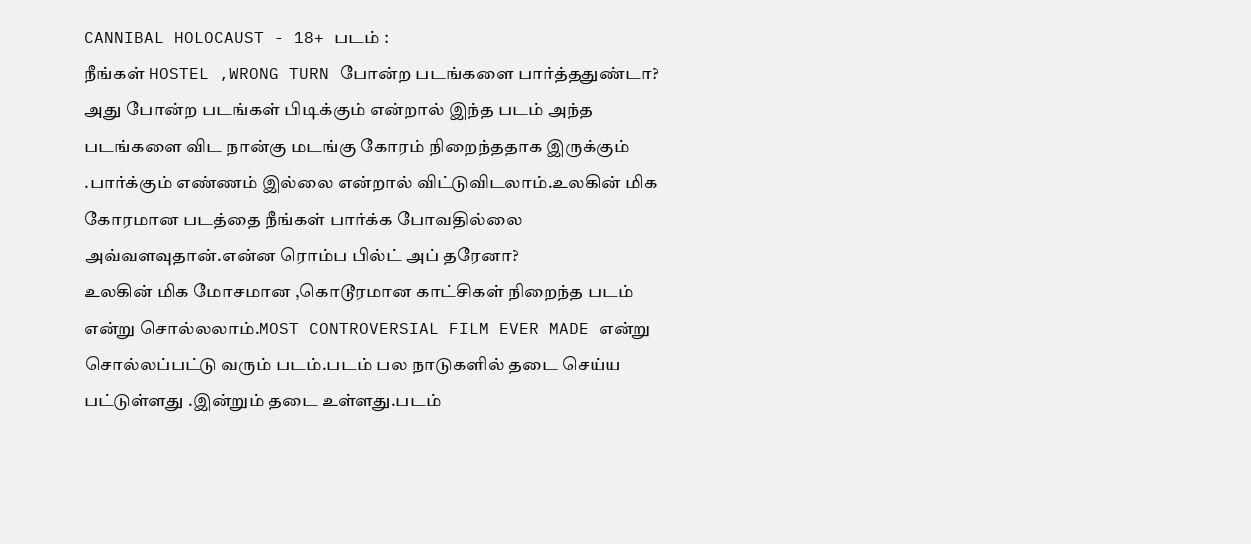CANNIBAL HOLOCAUST - 18+ படம் :
நீங்கள் HOSTEL ,WRONG TURN போன்ற படங்களை பார்த்ததுண்டா? அது போன்ற படங்கள் பிடிக்கும் என்றால் இந்த படம் அந்த படங்களை விட நான்கு மடங்கு கோரம் நிறைந்ததாக இருக்கும் .பார்க்கும் எண்ணம் இல்லை என்றால் விட்டுவிடலாம்.உலகின் மிக கோரமான படத்தை நீங்கள் பார்க்க போவதில்லை அவ்வளவுதான்.என்ன ரொம்ப பில்ட் அப் தரேனா?
உலகின் மிக மோசமான ,கொடூரமான காட்சிகள் நிறைந்த படம் என்று சொல்லலாம்.MOST CONTROVERSIAL FILM EVER MADE என்று சொல்லப்பட்டு வரும் படம்.படம் பல நாடுகளில் தடை செய்ய பட்டுள்ளது .இன்றும் தடை உள்ளது.படம்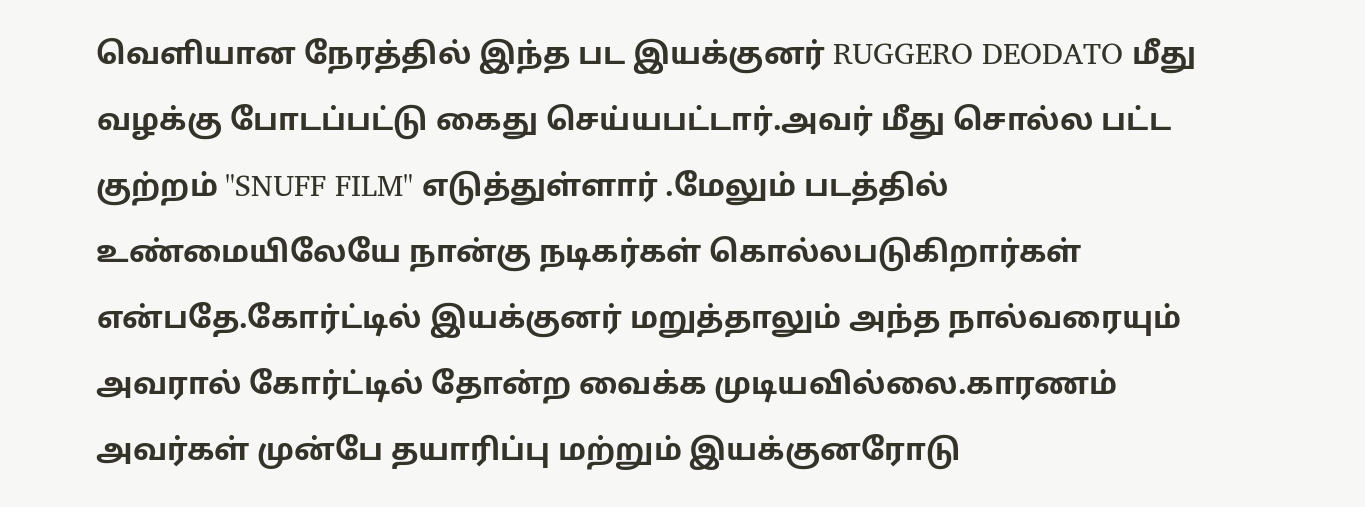வெளியான நேரத்தில் இந்த பட இயக்குனர் RUGGERO DEODATO மீது வழக்கு போடப்பட்டு கைது செய்யபட்டார்.அவர் மீது சொல்ல பட்ட குற்றம் "SNUFF FILM" எடுத்துள்ளார் .மேலும் படத்தில் உண்மையிலேயே நான்கு நடிகர்கள் கொல்லபடுகிறார்கள் என்பதே.கோர்ட்டில் இயக்குனர் மறுத்தாலும் அந்த நால்வரையும் அவரால் கோர்ட்டில் தோன்ற வைக்க முடியவில்லை.காரணம் அவர்கள் முன்பே தயாரிப்பு மற்றும் இயக்குனரோடு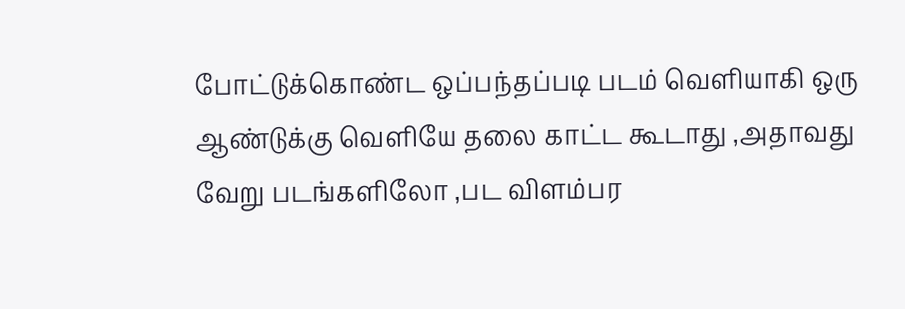போட்டுக்கொண்ட ஒப்பந்தப்படி படம் வெளியாகி ஒரு ஆண்டுக்கு வெளியே தலை காட்ட கூடாது ,அதாவது வேறு படங்களிலோ ,பட விளம்பர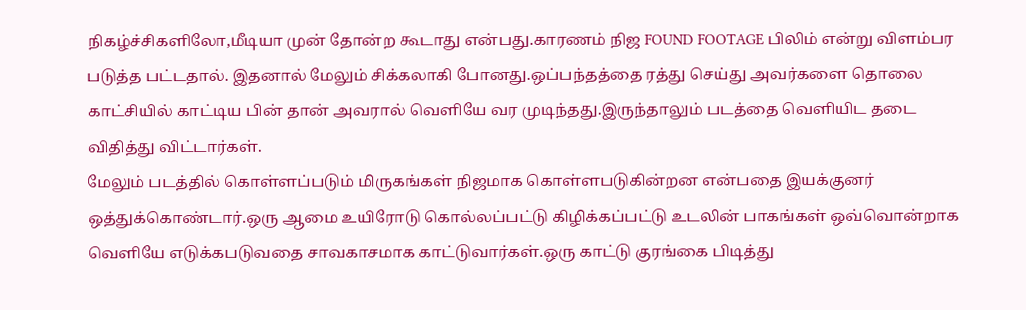நிகழ்ச்சிகளிலோ,மீடியா முன் தோன்ற கூடாது என்பது.காரணம் நிஜ FOUND FOOTAGE பிலிம் என்று விளம்பர படுத்த பட்டதால். இதனால் மேலும் சிக்கலாகி போனது.ஒப்பந்தத்தை ரத்து செய்து அவர்களை தொலை காட்சியில் காட்டிய பின் தான் அவரால் வெளியே வர முடிந்தது.இருந்தாலும் படத்தை வெளியிட தடை விதித்து விட்டார்கள்.
மேலும் படத்தில் கொள்ளப்படும் மிருகங்கள் நிஜமாக கொள்ளபடுகின்றன என்பதை இயக்குனர் ஒத்துக்கொண்டார்.ஒரு ஆமை உயிரோடு கொல்லப்பட்டு கிழிக்கப்பட்டு உடலின் பாகங்கள் ஒவ்வொன்றாக வெளியே எடுக்கபடுவதை சாவகாசமாக காட்டுவார்கள்.ஒரு காட்டு குரங்கை பிடித்து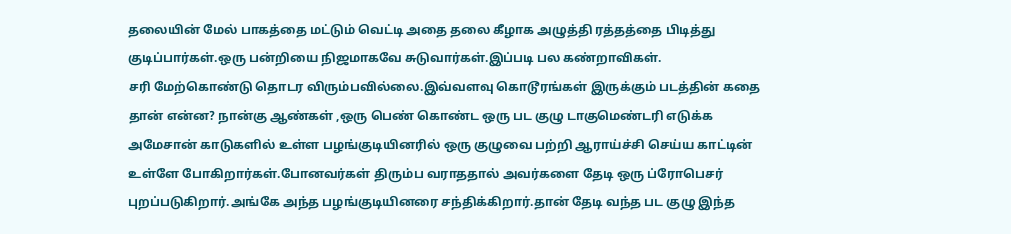தலையின் மேல் பாகத்தை மட்டும் வெட்டி அதை தலை கீழாக அழுத்தி ரத்தத்தை பிடித்து குடிப்பார்கள்.ஒரு பன்றியை நிஜமாகவே சுடுவார்கள்.இப்படி பல கண்றாவிகள்.
சரி மேற்கொண்டு தொடர விரும்பவில்லை.இவ்வளவு கொடூரங்கள் இருக்கும் படத்தின் கதை தான் என்ன? நான்கு ஆண்கள் ,ஒரு பெண் கொண்ட ஒரு பட குழு டாகுமெண்டரி எடுக்க அமேசான் காடுகளில் உள்ள பழங்குடியினரில் ஒரு குழுவை பற்றி ஆராய்ச்சி செய்ய காட்டின் உள்ளே போகிறார்கள்.போனவர்கள் திரும்ப வராததால் அவர்களை தேடி ஒரு ப்ரோபெசர் புறப்படுகிறார்.அங்கே அந்த பழங்குடியினரை சந்திக்கிறார்.தான் தேடி வந்த பட குழு இந்த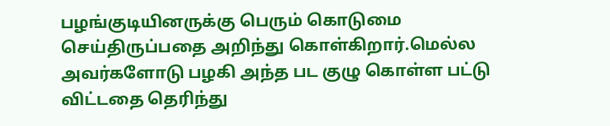பழங்குடியினருக்கு பெரும் கொடுமை செய்திருப்பதை அறிந்து கொள்கிறார்.மெல்ல அவர்களோடு பழகி அந்த பட குழு கொள்ள பட்டு விட்டதை தெரிந்து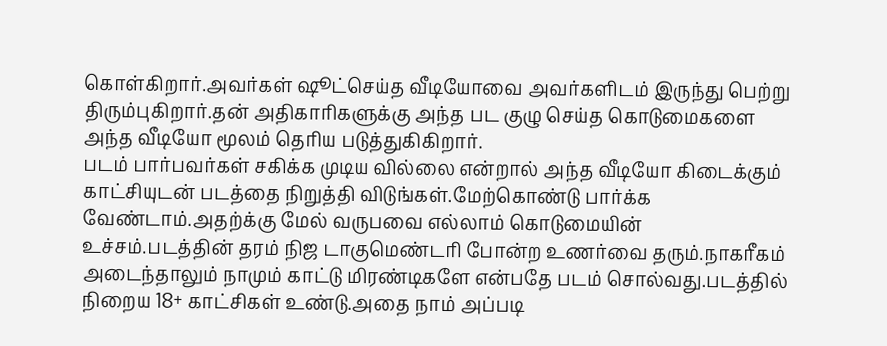கொள்கிறார்.அவர்கள் ஷூட்செய்த வீடியோவை அவர்களிடம் இருந்து பெற்று திரும்புகிறார்.தன் அதிகாரிகளுக்கு அந்த பட குழு செய்த கொடுமைகளை அந்த வீடியோ மூலம் தெரிய படுத்துகிகிறார்.
படம் பார்பவர்கள் சகிக்க முடிய வில்லை என்றால் அந்த வீடியோ கிடைக்கும் காட்சியுடன் படத்தை நிறுத்தி விடுங்கள்.மேற்கொண்டு பார்க்க வேண்டாம்.அதற்க்கு மேல் வருபவை எல்லாம் கொடுமையின் உச்சம்.படத்தின் தரம் நிஜ டாகுமெண்டரி போன்ற உணர்வை தரும்.நாகரீகம் அடைந்தாலும் நாமும் காட்டு மிரண்டிகளே என்பதே படம் சொல்வது.படத்தில் நிறைய 18+ காட்சிகள் உண்டு.அதை நாம் அப்படி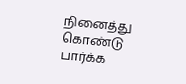நினைத்து கொண்டு பார்க்க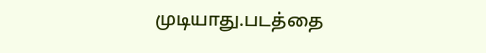முடியாது.படத்தை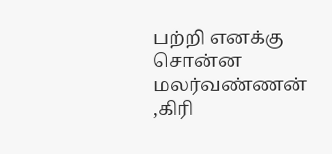பற்றி எனக்கு சொன்ன மலர்வண்ணன் ,கிரி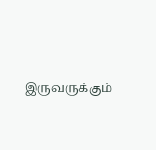இருவருக்கும்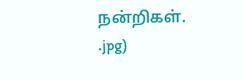நன்றிகள்.
.jpg)